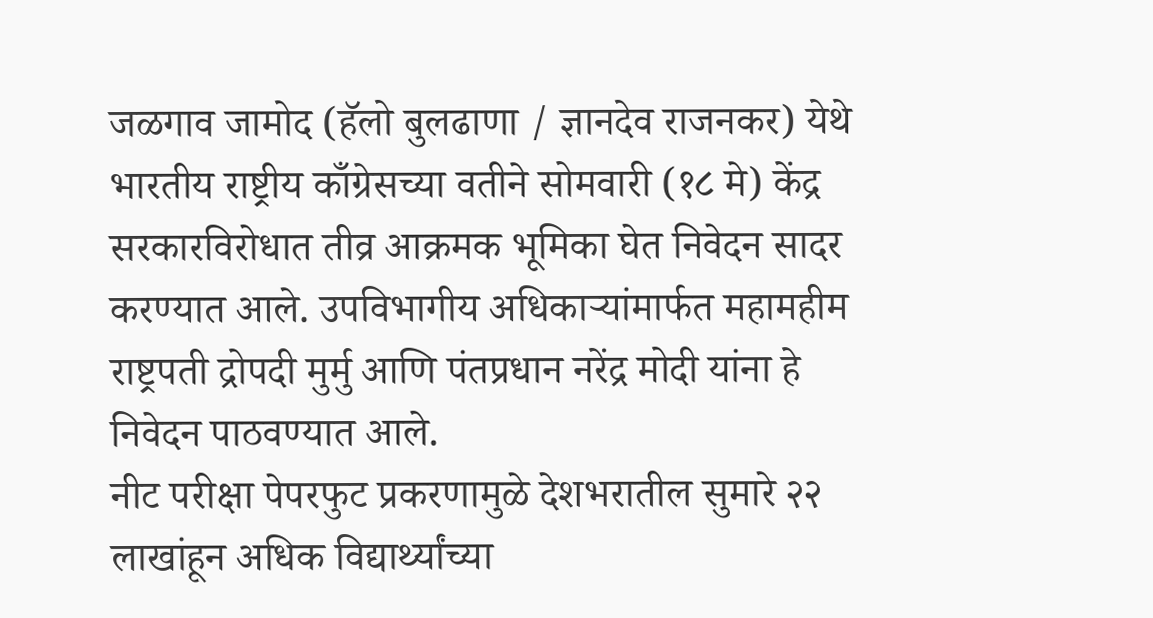जळगाव जामोद (हॅलो बुलढाणा / ज्ञानदेव राजनकर) येथे भारतीय राष्ट्रीय काँग्रेसच्या वतीने सोमवारी (१८ मे) केंद्र सरकारविरोधात तीव्र आक्रमक भूमिका घेत निवेदन सादर करण्यात आले. उपविभागीय अधिकाऱ्यांमार्फत महामहीम राष्ट्रपती द्रोपदी मुर्मु आणि पंतप्रधान नरेंद्र मोदी यांना हे निवेदन पाठवण्यात आले.
नीट परीक्षा पेपरफुट प्रकरणामुळे देशभरातील सुमारे २२ लाखांहून अधिक विद्यार्थ्यांच्या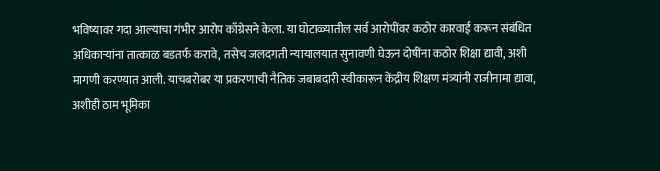भविष्यावर गदा आल्याचा गंभीर आरोप काँग्रेसने केला. या घोटाळ्यातील सर्व आरोपींवर कठोर कारवाई करून संबंधित अधिकाऱ्यांना तात्काळ बडतर्फ करावे, तसेच जलदगती न्यायालयात सुनावणी घेऊन दोषींना कठोर शिक्षा द्यावी, अशी मागणी करण्यात आली. याचबरोबर या प्रकरणाची नैतिक जबाबदारी स्वीकारून केंद्रीय शिक्षण मंत्र्यांनी राजीनामा द्यावा, अशीही ठाम भूमिका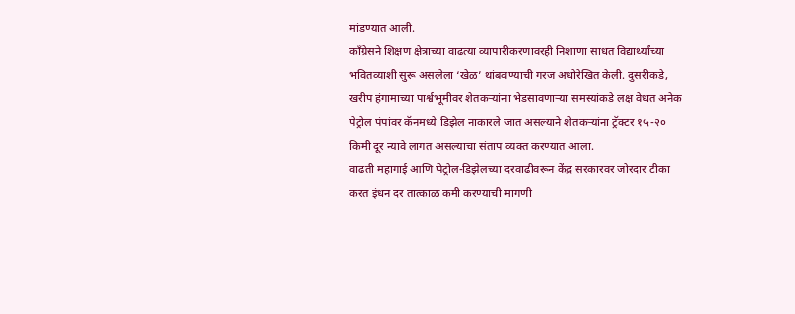मांडण्यात आली.
काँग्रेसने शिक्षण क्षेत्राच्या वाढत्या व्यापारीकरणावरही निशाणा साधत विद्यार्थ्यांच्या भवितव्याशी सुरू असलेला ‘खेळ’ थांबवण्याची गरज अधोरेखित केली. दुसरीकडे, खरीप हंगामाच्या पार्श्वभूमीवर शेतकऱ्यांना भेडसावणाऱ्या समस्यांकडे लक्ष वेधत अनेक पेट्रोल पंपांवर कॅनमध्ये डिझेल नाकारले जात असल्याने शेतकऱ्यांना ट्रॅक्टर १५-२० किमी दूर न्यावे लागत असल्याचा संताप व्यक्त करण्यात आला.
वाढती महागाई आणि पेट्रोल-डिझेलच्या दरवाढीवरून केंद्र सरकारवर जोरदार टीका करत इंधन दर तात्काळ कमी करण्याची मागणी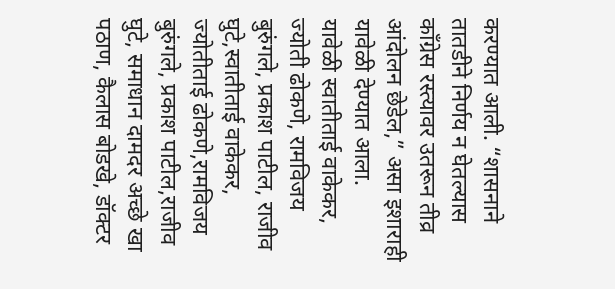करण्यात आली. “शासनाने तातडीने निर्णय न घेतल्यास काँग्रेस रस्त्यावर उतरून तीव्र आंदोलन छेडेल,” असा इशाराही यावेळी देण्यात आला.
यावेळी स्वातीताई वाकेकर, ज्योती ढोकणे, रामविजय बुरुंगले, प्रकाश पाटील, राजीव घुटे,स्वातीताई वाकेकर, ज्योतीताई ढोकणे,रामविजय बुरुंगले, प्रकाश पाटील,राजीव घुटे, समाधान दामदर अच्छे खा पठाण, कैलास बोडखे, डॉक्टर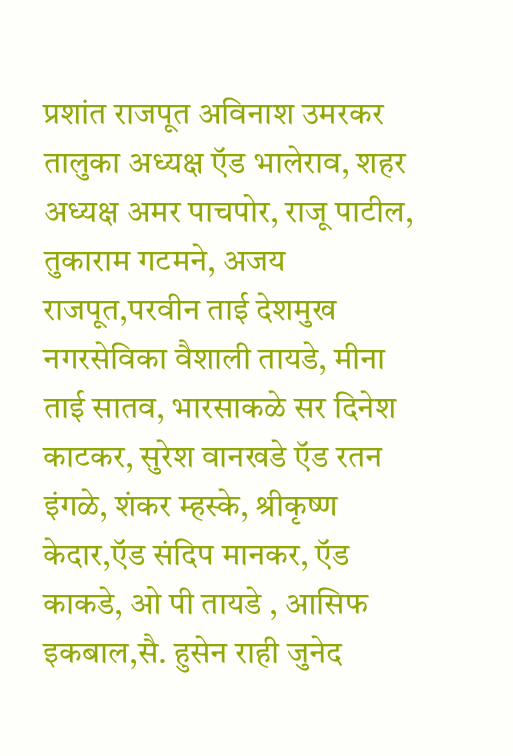प्रशांत राजपूत अविनाश उमरकर तालुका अध्यक्ष ऍड भालेराव, शहर अध्यक्ष अमर पाचपोर, राजू पाटील, तुकाराम गटमने, अजय राजपूत,परवीन ताई देशमुख नगरसेविका वैशाली तायडे, मीना ताई सातव, भारसाकळे सर दिनेश काटकर, सुरेश वानखडे ऍड रतन इंगळे, शंकर म्हस्के, श्रीकृष्ण केदार,ऍड संदिप मानकर, ऍड काकडे, ओ पी तायडे , आसिफ इकबाल,सै. हुसेन राही जुनेद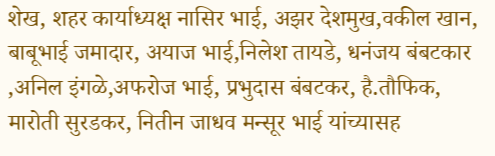शेख, शहर कार्याध्यक्ष नासिर भाई, अझर देशमुख,वकील खान, बाबूभाई जमादार, अयाज भाई,निलेश तायडे, धनंजय बंबटकार ,अनिल इंगळे,अफरोज भाई, प्रभुदास बंबटकर, है.तौफिक, मारोती सुरडकर, नितीन जाधव मन्सूर भाई यांच्यासह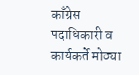काँग्रेस पदाधिकारी व कार्यकर्ते मोठ्या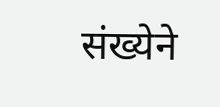संख्येने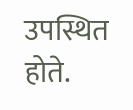उपस्थित होते.